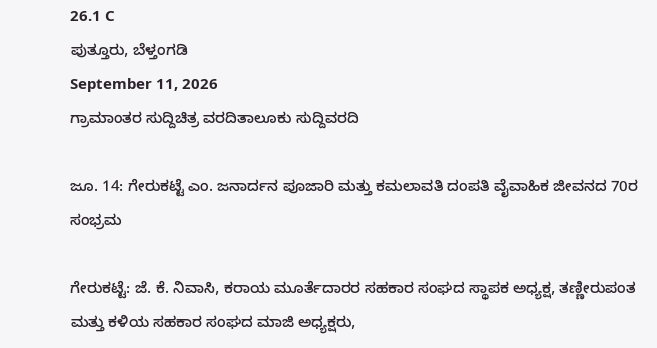26.1 C
ಪುತ್ತೂರು, ಬೆಳ್ತಂಗಡಿ
September 11, 2026
ಗ್ರಾಮಾಂತರ ಸುದ್ದಿಚಿತ್ರ ವರದಿತಾಲೂಕು ಸುದ್ದಿವರದಿ

ಜೂ. 14: ಗೇರುಕಟ್ಟೆ ಎಂ. ಜನಾರ್ದನ ಪೂಜಾರಿ ಮತ್ತು ಕಮಲಾವತಿ ದಂಪತಿ ವೈವಾಹಿಕ ಜೀವನದ 70ರ ಸಂಭ್ರಮ

ಗೇರುಕಟ್ಟೆ: ಜೆ. ಕೆ. ನಿವಾಸಿ, ಕರಾಯ ಮೂರ್ತೆದಾರರ ಸಹಕಾರ ಸಂಘದ ಸ್ಥಾಪಕ ಅಧ್ಯಕ್ಷ, ತಣ್ಣೀರುಪಂತ ಮತ್ತು ಕಳಿಯ ಸಹಕಾರ ಸಂಘದ ಮಾಜಿ ಅಧ್ಯಕ್ಷರು,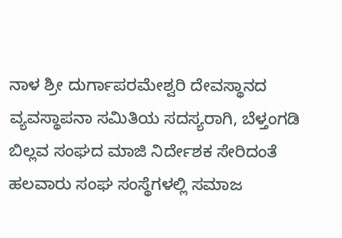ನಾಳ ಶ್ರೀ ದುರ್ಗಾಪರಮೇಶ್ವರಿ ದೇವಸ್ಥಾನದ ವ್ಯವಸ್ಥಾಪನಾ ಸಮಿತಿಯ ಸದಸ್ಯರಾಗಿ, ಬೆಳ್ತಂಗಡಿ ಬಿಲ್ಲವ ಸಂಘದ ಮಾಜಿ ನಿರ್ದೇಶಕ ಸೇರಿದಂತೆ ಹಲವಾರು ಸಂಘ ಸಂಸ್ಥೆಗಳಲ್ಲಿ ಸಮಾಜ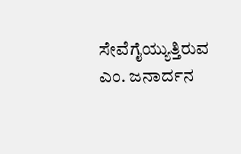ಸೇವೆಗೈಯ್ಯುತ್ತಿರುವ ಎಂ. ಜನಾರ್ದನ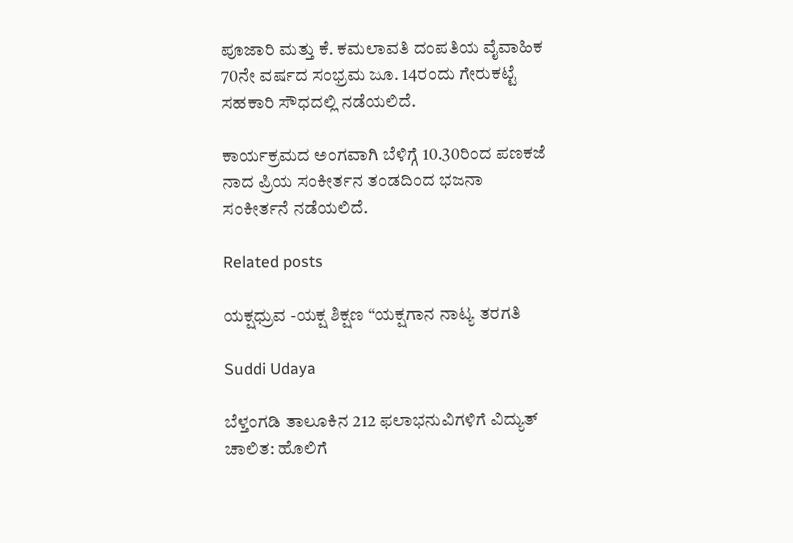ಪೂಜಾರಿ ಮತ್ತು ಕೆ. ಕಮಲಾವತಿ ದಂಪತಿಯ ವೈವಾಹಿಕ 70ನೇ ವರ್ಷದ ಸಂಭ್ರಮ ಜೂ. 14ರಂದು ಗೇರುಕಟ್ಟೆ ಸಹಕಾರಿ ಸೌಧದಲ್ಲಿ ನಡೆಯಲಿದೆ.

ಕಾರ್ಯಕ್ರಮದ ಅಂಗವಾಗಿ ಬೆಳಿಗ್ಗೆ 10.30ರಿಂದ ಪಣಕಜೆ ನಾದ ಪ್ರಿಯ ಸಂಕೀರ್ತನ ತಂಡದಿಂದ ಭಜನಾ ಸಂಕೀರ್ತನೆ ನಡೆಯಲಿದೆ.

Related posts

ಯಕ್ಷಧ್ರುವ -ಯಕ್ಷ ಶಿಕ್ಷಣ “ಯಕ್ಷಗಾನ ನಾಟ್ಯ ತರಗತಿ

Suddi Udaya

ಬೆಳ್ತಂಗಡಿ ತಾಲೂಕಿನ 212 ಫಲಾಭನುವಿಗಳಿಗೆ ವಿದ್ಯುತ್ ಚಾಲಿತ: ಹೊಲಿಗೆ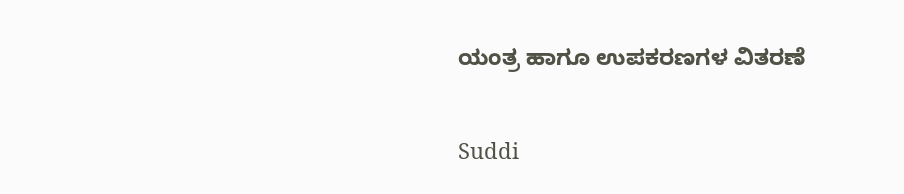ಯಂತ್ರ ಹಾಗೂ ಉಪಕರಣಗಳ ವಿತರಣೆ

Suddi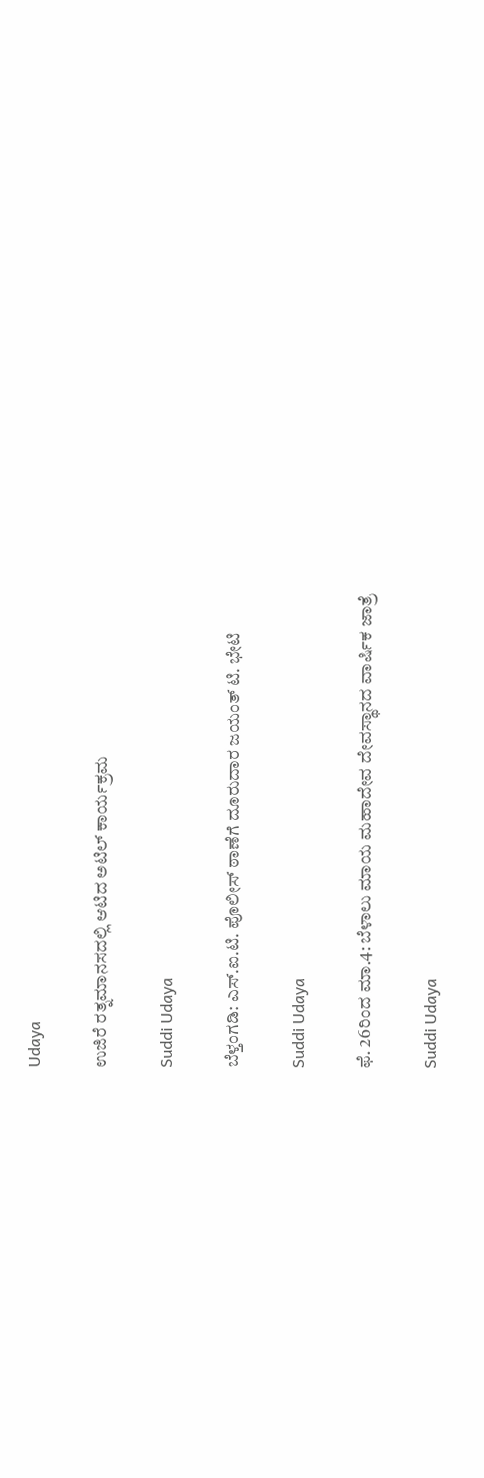Udaya

ಉಜಿರೆ ರತ್ನಮಾನಸದಲ್ಲಿ ಆಟಿದ ಅಟಿಲ್ ಕಾರ್ಯಕ್ರಮ

Suddi Udaya

ಬೆಳ್ತಂಗಡಿ: ಎಸ್.ಐ.ಟಿ. ಪೊಲೀಸ್ ಠಾಣೆಗೆ ದೂರುದಾರ ಜಯಂತ್ ಟಿ. ಭೇಟಿ

Suddi Udaya

ಫೆ. 26ರಿಂದ ಮಾ.4: ಬೆಳಾಲು ಮಾಯ ಮಹಾದೇವ ದೇವಸ್ಥಾನದ ವಾರ್ಷಿಕ ಜಾತ್ರೆ

Suddi Udaya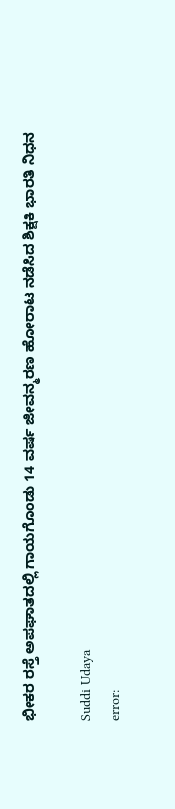ಭೀಕರ ರಸ್ತೆ ಅಪಘಾತದಲ್ಲಿ ಗಾಯಗೊಂಡು 14 ವರ್ಷ ಜೀವನ್ಮರಣ ಹೋರಾಟ ನಡೆಸಿದ ಶಿಕ್ಷಕಿ ಭಾರತಿ ನಿಧನ

Suddi Udaya
error: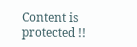Content is protected !!